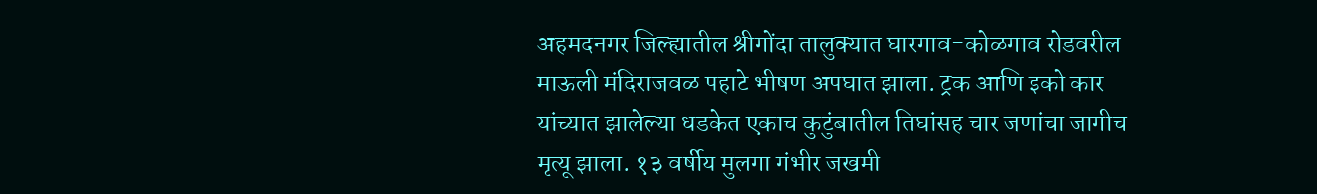अहमदनगर जिल्ह्यातील श्रीगोंदा तालुक्यात घारगाव-कोळगाव रोडवरील माऊली मंदिराजवळ पहाटे भीषण अपघात झाला. ट्रक आणि इको कार यांच्यात झालेल्या धडकेत एकाच कुटुंबातील तिघांसह चार जणांचा जागीच मृत्यू झाला. १३ वर्षीय मुलगा गंभीर जखमी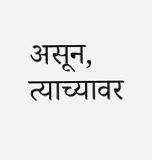असून, त्याच्यावर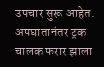उपचार सुरू आहेत. अपघातानंतर ट्रक चालक फरार झाला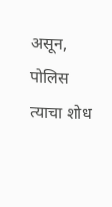असून, पोलिस त्याचा शोध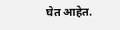घेत आहेत.